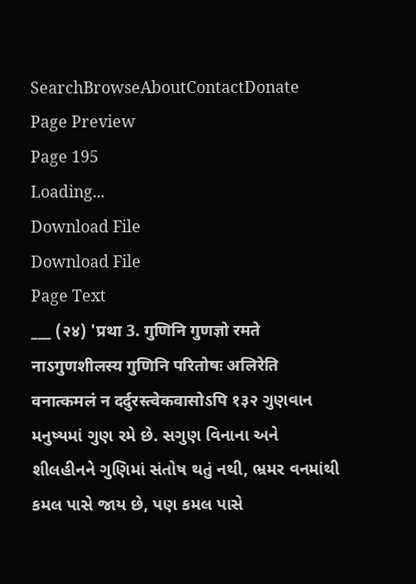SearchBrowseAboutContactDonate
Page Preview
Page 195
Loading...
Download File
Download File
Page Text
___ (२४) 'प्रथा 3. गुणिनि गुणज्ञो रमते नाऽगुणशीलस्य गुणिनि परितोषः अलिरेति वनात्कमलं न दर्दुरस्त्वेकवासोऽपि १३२ ગુણવાન મનુષ્યમાં ગુણ રમે છે. સગુણ વિનાના અને શીલહીનને ગુણિમાં સંતોષ થતું નથી, ભ્રમર વનમાંથી કમલ પાસે જાય છે, પણ કમલ પાસે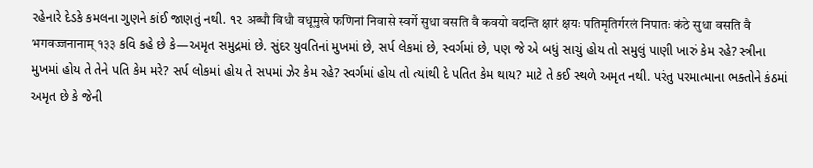રહેનારે દેડકે કમલના ગુણને કાંઈ જાણતું નથી. ૧૨ अब्धौ विधौ वधूमुखे फणिनां निवासे स्वर्गे सुधा वसति वै कवयो वदन्ति क्षारं क्षयः पतिमृतिर्गरलं निपातः कंठे सुधा वसति वै भगवज्जनानाम् १३३ કવિ કહે છે કે—અમૃત સમુદ્રમાં છે. સુંદર યુવતિનાં મુખમાં છે, સર્પ લેકમાં છે, સ્વર્ગમાં છે, પણ જે એ બધું સાચું હોય તો સમુલું પાણી ખારું કેમ રહે? સ્ત્રીના મુખમાં હોય તે તેને પતિ કેમ મરે? સર્પ લોકમાં હોય તે સપમાં ઝેર કેમ રહે? સ્વર્ગમાં હોય તો ત્યાંથી દે પતિત કેમ થાય? માટે તે કઈ સ્થળે અમૃત નથી. પરંતુ પરમાત્માના ભક્તોને કંઠમાં અમૃત છે કે જેની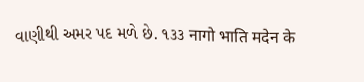વાણીથી અમર પદ મળે છે. ૧૩૩ नागो भाति मदेन के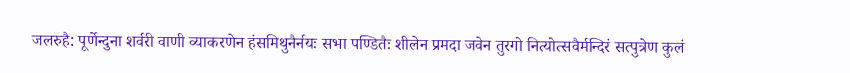जलरुहै: पूर्णेन्दुना शर्वरी वाणी व्याकरणेन हंसमिथुनैर्नयः सभा पण्डितैः शीलेन प्रमदा जवेन तुरगो नित्योत्सवैर्मन्दिरं सत्पुत्रेण कुलं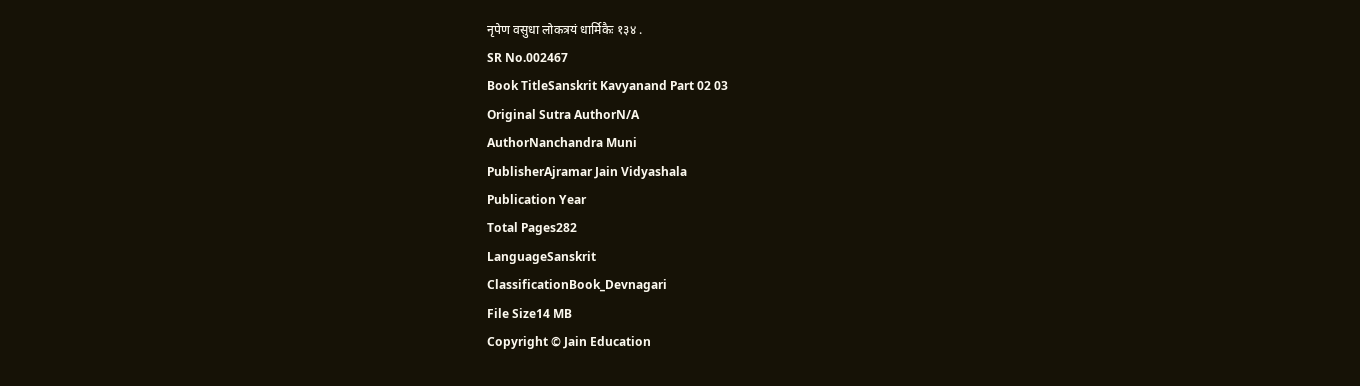नृपेण वसुधा लोकत्रयं धार्मिकैः १३४ .
SR No.002467
Book TitleSanskrit Kavyanand Part 02 03
Original Sutra AuthorN/A
AuthorNanchandra Muni
PublisherAjramar Jain Vidyashala
Publication Year
Total Pages282
LanguageSanskrit
ClassificationBook_Devnagari
File Size14 MB
Copyright © Jain Education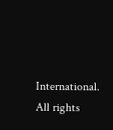International. All rights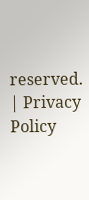reserved. | Privacy Policy